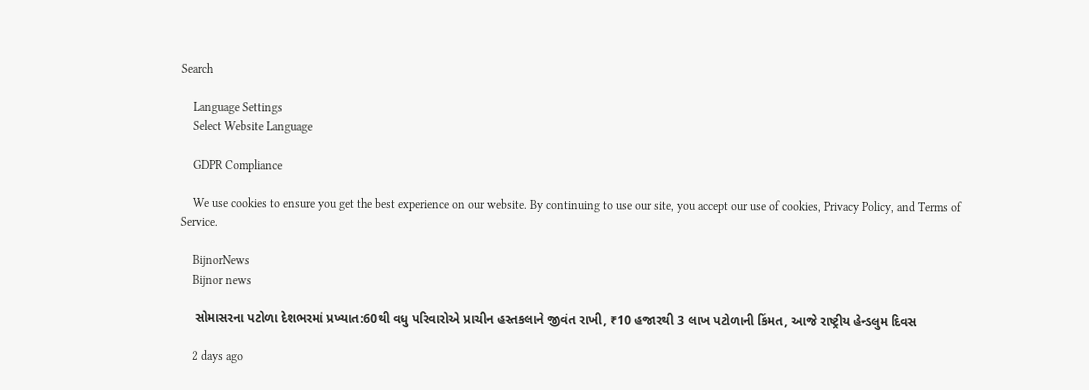Search

    Language Settings
    Select Website Language

    GDPR Compliance

    We use cookies to ensure you get the best experience on our website. By continuing to use our site, you accept our use of cookies, Privacy Policy, and Terms of Service.

    BijnorNews
    Bijnor news

    સોમાસરના પટોળા દેશભરમાં પ્રખ્યાત:60થી વધુ પરિવારોએ પ્રાચીન હસ્તકલાને જીવંત રાખી, ₹10 હજારથી 3 લાખ પટોળાની કિંમત, આજે રાષ્ટ્રીય હેન્ડલુમ દિવસ

    2 days ago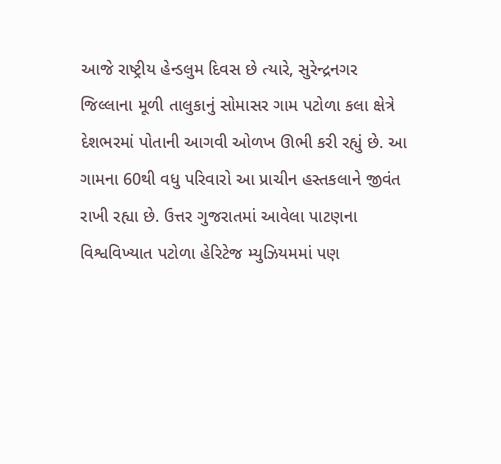આજે રાષ્ટ્રીય હેન્ડલુમ દિવસ છે ત્યારે, સુરેન્દ્રનગર જિલ્લાના મૂળી તાલુકાનું સોમાસર ગામ પટોળા કલા ક્ષેત્રે દેશભરમાં પોતાની આગવી ઓળખ ઊભી કરી રહ્યું છે. આ ગામના 60થી વધુ પરિવારો આ પ્રાચીન હસ્તકલાને જીવંત રાખી રહ્યા છે. ઉત્તર ગુજરાતમાં આવેલા પાટણના વિશ્વવિખ્યાત પટોળા હેરિટેજ મ્યુઝિયમમાં પણ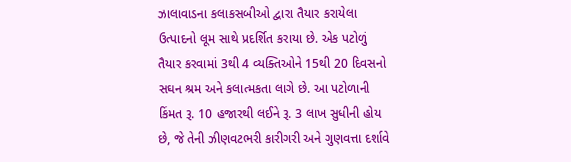ઝાલાવાડના કલાકસબીઓ દ્વારા તૈયાર કરાયેલા ઉત્પાદનો લૂમ સાથે પ્રદર્શિત કરાયા છે. એક પટોળું તૈયાર કરવામાં 3થી 4 વ્યક્તિઓને 15થી 20 દિવસનો સઘન શ્રમ અને કલાત્મકતા લાગે છે. આ પટોળાની કિંમત રૂ. 10 હજારથી લઈને રૂ. 3 લાખ સુધીની હોય છે, જે તેની ઝીણવટભરી કારીગરી અને ગુણવત્તા દર્શાવે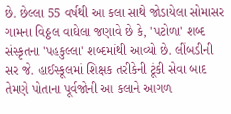છે. છેલ્લા 55 વર્ષથી આ કલા સાથે જોડાયેલા સોમાસર ગામના વિઠ્ઠલ વાઘેલા જણાવે છે કે, 'પટોળા' શબ્દ સંસ્કૃતના 'પહકુલ્લા' શબ્દમાંથી આવ્યો છે. લીંબડીની સર જે. હાઈસ્કૂલમાં શિક્ષક તરીકેની ટૂંકી સેવા બાદ તેમણે પોતાના પૂર્વજોની આ કલાને આગળ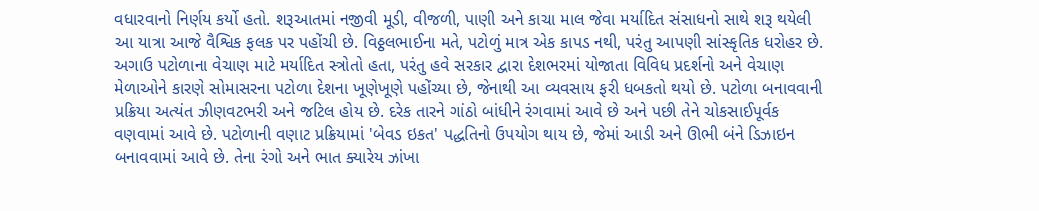વધારવાનો નિર્ણય કર્યો હતો. શરૂઆતમાં નજીવી મૂડી, વીજળી, પાણી અને કાચા માલ જેવા મર્યાદિત સંસાધનો સાથે શરૂ થયેલી આ યાત્રા આજે વૈશ્વિક ફલક પર પહોંચી છે. વિઠ્ઠલભાઈના મતે, પટોળું માત્ર એક કાપડ નથી, પરંતુ આપણી સાંસ્કૃતિક ધરોહર છે. અગાઉ પટોળાના વેચાણ માટે મર્યાદિત સ્ત્રોતો હતા, પરંતુ હવે સરકાર દ્વારા દેશભરમાં યોજાતા વિવિધ પ્રદર્શનો અને વેચાણ મેળાઓને કારણે સોમાસરના પટોળા દેશના ખૂણેખૂણે પહોંચ્યા છે, જેનાથી આ વ્યવસાય ફરી ધબકતો થયો છે. પટોળા બનાવવાની પ્રક્રિયા અત્યંત ઝીણવટભરી અને જટિલ હોય છે. દરેક તારને ગાંઠો બાંધીને રંગવામાં આવે છે અને પછી તેને ચોકસાઈપૂર્વક વણવામાં આવે છે. પટોળાની વણાટ પ્રક્રિયામાં 'બેવડ ઇકત' પદ્ધતિનો ઉપયોગ થાય છે, જેમાં આડી અને ઊભી બંને ડિઝાઇન બનાવવામાં આવે છે. તેના રંગો અને ભાત ક્યારેય ઝાંખા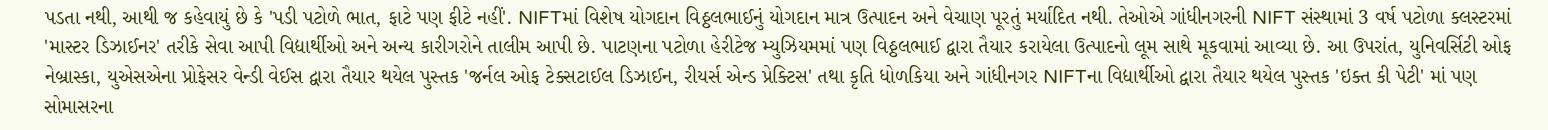પડતા નથી, આથી જ કહેવાયું છે કે 'પડી પટોળે ભાત, ફાટે પણ ફીટે નહીં'. NIFTમાં વિશેષ યોગદાન વિઠ્ઠલભાઈનું યોગદાન માત્ર ઉત્પાદન અને વેચાણ પૂરતું મર્યાદિત નથી. તેઓએ ગાંધીનગરની NIFT સંસ્થામાં 3 વર્ષ પટોળા ક્લસ્ટરમાં 'માસ્ટર ડિઝાઈનર' તરીકે સેવા આપી વિદ્યાર્થીઓ અને અન્ય કારીગરોને તાલીમ આપી છે. પાટણના પટોળા હેરીટેજ મ્યુઝિયમમાં પણ વિઠ્ઠલભાઈ દ્વારા તૈયાર કરાયેલા ઉત્પાદનો લૂમ સાથે મૂકવામાં આવ્યા છે. આ ઉપરાંત, યુનિવર્સિટી ઓફ નેબ્રાસ્કા, યુએસએના પ્રોફેસર વેન્ડી વેઈસ દ્વારા તૈયાર થયેલ પુસ્તક 'જર્નલ ઓફ ટેક્સટાઈલ ડિઝાઈન, રીયર્સ એન્ડ પ્રેક્ટિસ' તથા કૃતિ ધોળકિયા અને ગાંધીનગર NIFTના વિદ્યાર્થીઓ દ્વારા તૈયાર થયેલ પુસ્તક 'ઇક્ત કી પેટી' માં પણ સોમાસરના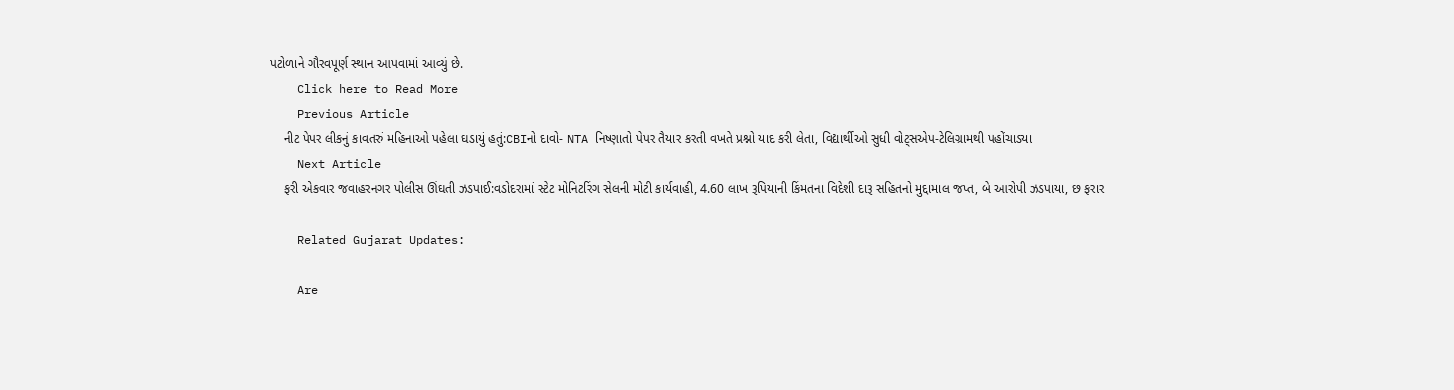પટોળાને ગૌરવપૂર્ણ સ્થાન આપવામાં આવ્યું છે.
    Click here to Read More
    Previous Article
    નીટ પેપર લીકનું કાવતરું મહિનાઓ પહેલા ઘડાયું હતું:CBIનો દાવો- NTA નિષ્ણાતો પેપર તૈયાર કરતી વખતે પ્રશ્નો યાદ કરી લેતા, વિદ્યાર્થીઓ સુધી વોટ્સએપ-ટેલિગ્રામથી પહોંચાડ્યા
    Next Article
    ફરી એકવાર જવાહરનગર પોલીસ ઊંઘતી ઝડપાઈ:વડોદરામાં સ્ટેટ મોનિટરિંગ સેલની મોટી કાર્યવાહી, 4.60 લાખ રૂપિયાની કિંમતના વિદેશી દારૂ સહિતનો મુદ્દામાલ જપ્ત, બે આરોપી ઝડપાયા, છ ફરાર

    Related Gujarat Updates:

    Are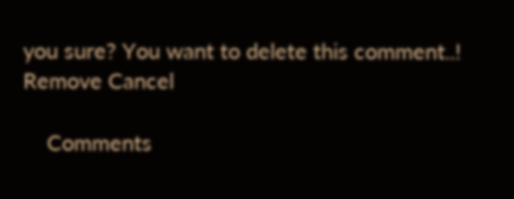you sure? You want to delete this comment..! Remove Cancel

    Comments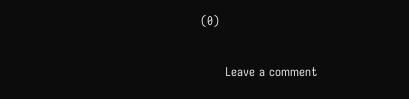(0)

      Leave a comment